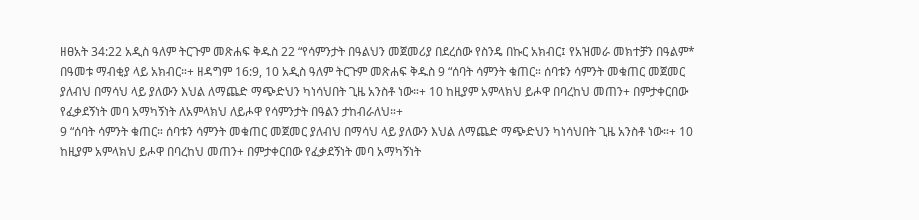ዘፀአት 34:22 አዲስ ዓለም ትርጉም መጽሐፍ ቅዱስ 22 “የሳምንታት በዓልህን መጀመሪያ በደረሰው የስንዴ በኩር አክብር፤ የአዝመራ መክተቻን በዓልም* በዓመቱ ማብቂያ ላይ አክብር።+ ዘዳግም 16:9, 10 አዲስ ዓለም ትርጉም መጽሐፍ ቅዱስ 9 “ሰባት ሳምንት ቁጠር። ሰባቱን ሳምንት መቁጠር መጀመር ያለብህ በማሳህ ላይ ያለውን እህል ለማጨድ ማጭድህን ካነሳህበት ጊዜ አንስቶ ነው።+ 10 ከዚያም አምላክህ ይሖዋ በባረከህ መጠን+ በምታቀርበው የፈቃደኝነት መባ አማካኝነት ለአምላክህ ለይሖዋ የሳምንታት በዓልን ታከብራለህ።+
9 “ሰባት ሳምንት ቁጠር። ሰባቱን ሳምንት መቁጠር መጀመር ያለብህ በማሳህ ላይ ያለውን እህል ለማጨድ ማጭድህን ካነሳህበት ጊዜ አንስቶ ነው።+ 10 ከዚያም አምላክህ ይሖዋ በባረከህ መጠን+ በምታቀርበው የፈቃደኝነት መባ አማካኝነት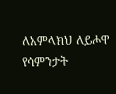ለአምላክህ ለይሖዋ የሳምንታት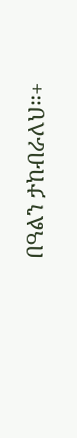በዓልን ታከብራለህ።+